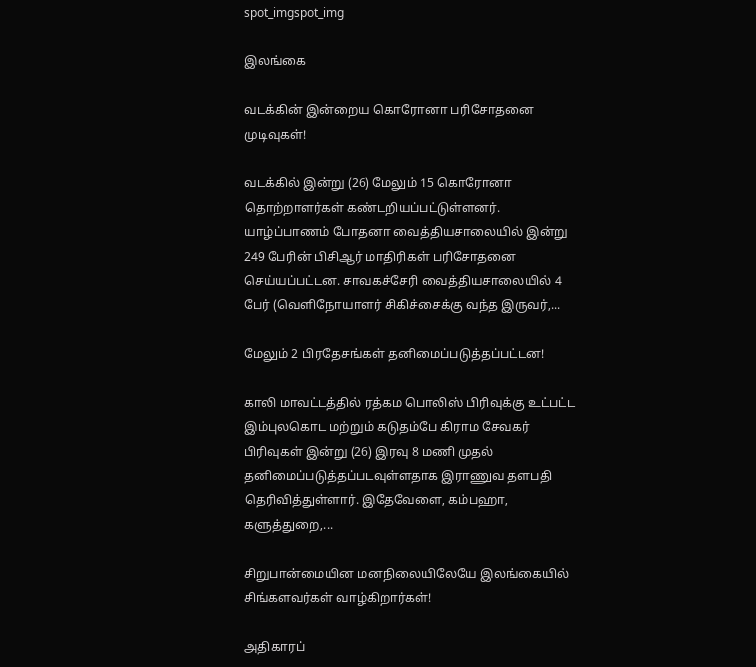spot_imgspot_img

இலங்கை

வடக்கின் இன்றைய கொரோனா பரிசோதனை முடிவுகள்!

வடக்கில் இன்று (26) மேலும் 15 கொரோனா தொற்றாளர்கள் கண்டறியப்பட்டுள்ளனர். யாழ்ப்பாணம் போதனா வைத்தியசாலையில் இன்று 249 பேரின் பிசிஆர் மாதிரிகள் பரிசோதனை செய்யப்பட்டன. சாவகச்சேரி வைத்தியசாலையில் 4 பேர் (வெளிநோயாளர் சிகிச்சைக்கு வந்த இருவர்,...

மேலும் 2 பிரதேசங்கள் தனிமைப்படுத்தப்பட்டன!

காலி மாவட்டத்தில் ரத்கம பொலிஸ் பிரிவுக்கு உட்பட்ட இம்புலகொட மற்றும் கடுதம்பே கிராம சேவகர் பிரிவுகள் இன்று (26) இரவு 8 மணி முதல் தனிமைப்படுத்தப்படவுள்ளதாக இராணுவ தளபதி தெரிவித்துள்ளார். இதேவேளை, கம்பஹா, களுத்துறை,...

சிறுபான்மையின மனநிலையிலேயே இலங்கையில் சிங்களவர்கள் வாழ்கிறார்கள்!

அதிகாரப்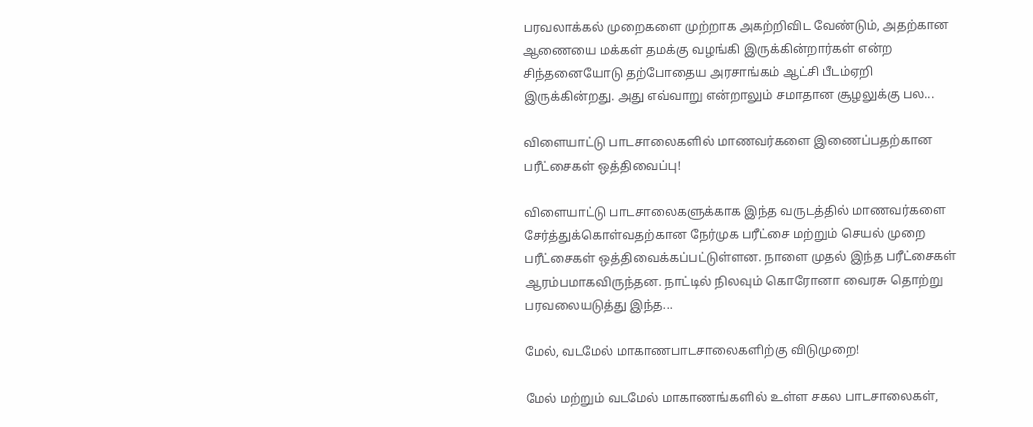பரவலாக்கல் முறைகளை முற்றாக அகற்றிவிட வேண்டும், அதற்கான ஆணையை மக்கள் தமக்கு வழங்கி இருக்கின்றார்கள் என்ற சிந்தனையோடு தற்போதைய அரசாங்கம் ஆட்சி பீடம்ஏறி இருக்கின்றது. அது எவ்வாறு என்றாலும் சமாதான சூழலுக்கு பல...

விளையாட்டு பாடசாலைகளில் மாணவர்களை இணைப்பதற்கான பரீட்சைகள் ஒத்திவைப்பு!

விளையாட்டு பாடசாலைகளுக்காக இந்த வருடத்தில் மாணவர்களை சேர்த்துக்கொள்வதற்கான நேர்முக பரீட்சை மற்றும் செயல் முறை பரீட்சைகள் ஒத்திவைக்கப்பட்டுள்ளன. நாளை முதல் இந்த பரீட்சைகள் ஆரம்பமாகவிருந்தன. நாட்டில் நிலவும் கொரோனா வைரசு தொற்று பரவலையடுத்து இந்த...

மேல், வடமேல் மாகாணபாடசாலைகளிற்கு விடுமுறை!

மேல் மற்றும் வடமேல் மாகாணங்களில் உள்ள சகல பாடசாலைகள்,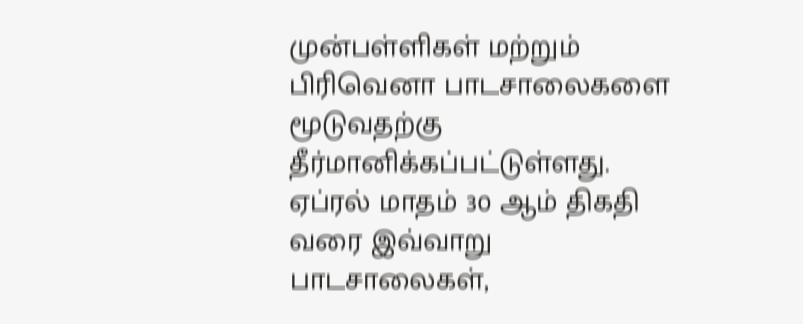முன்பள்ளிகள் மற்றும் பிரிவெனா பாடசாலைகளை மூடுவதற்கு தீர்மானிக்கப்பட்டுள்ளது. ஏப்ரல் மாதம் 30 ஆம் திகதி வரை இவ்வாறு பாடசாலைகள்,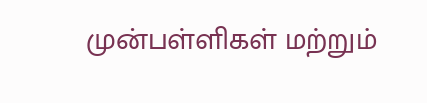முன்பள்ளிகள் மற்றும்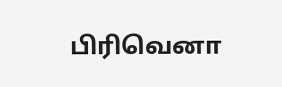பிரிவெனா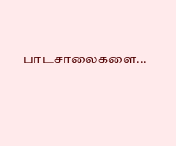பாடசாலைகளை...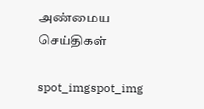அண்மைய செய்திகள்

spot_imgspot_img